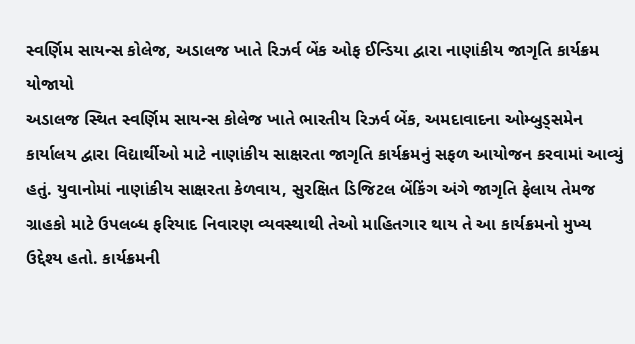સ્વર્ણિમ સાયન્સ કોલેજ, અડાલજ ખાતે રિઝર્વ બેંક ઓફ ઈન્ડિયા દ્વારા નાણાંકીય જાગૃતિ કાર્યક્રમ યોજાયો
અડાલજ સ્થિત સ્વર્ણિમ સાયન્સ કોલેજ ખાતે ભારતીય રિઝર્વ બેંક, અમદાવાદના ઓમ્બુડ્સમેન કાર્યાલય દ્વારા વિદ્યાર્થીઓ માટે નાણાંકીય સાક્ષરતા જાગૃતિ કાર્યક્રમનું સફળ આયોજન કરવામાં આવ્યું હતું. યુવાનોમાં નાણાંકીય સાક્ષરતા કેળવાય, સુરક્ષિત ડિજિટલ બેંકિંગ અંગે જાગૃતિ ફેલાય તેમજ ગ્રાહકો માટે ઉપલબ્ધ ફરિયાદ નિવારણ વ્યવસ્થાથી તેઓ માહિતગાર થાય તે આ કાર્યક્રમનો મુખ્ય ઉદ્દેશ્ય હતો. કાર્યક્રમની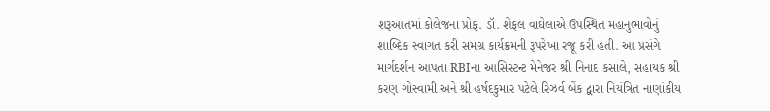શરૂઆતમાં કોલેજના પ્રોફ. ડૉ. શેફલ વાઘેલાએ ઉપસ્થિત મહાનુભાવોનું શાબ્દિક સ્વાગત કરી સમગ્ર કાર્યક્રમની રૂપરેખા રજૂ કરી હતી. આ પ્રસંગે માર્ગદર્શન આપતા RBIના આસિસ્ટન્ટ મેનેજર શ્રી નિનાદ કસાલે, સહાયક શ્રી કરણ ગોસ્વામી અને શ્રી હર્ષદકુમાર પટેલે રિઝર્વ બેંક દ્વારા નિયંત્રિત નાણાંકીય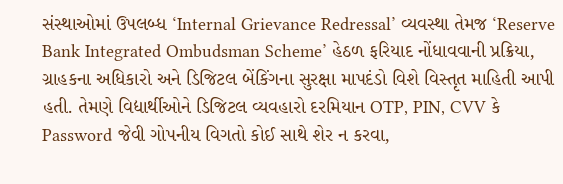સંસ્થાઓમાં ઉપલબ્ધ ‘Internal Grievance Redressal’ વ્યવસ્થા તેમજ ‘Reserve Bank Integrated Ombudsman Scheme’ હેઠળ ફરિયાદ નોંધાવવાની પ્રક્રિયા, ગ્રાહકના અધિકારો અને ડિજિટલ બેંકિંગના સુરક્ષા માપદંડો વિશે વિસ્તૃત માહિતી આપી હતી. તેમણે વિદ્યાર્થીઓને ડિજિટલ વ્યવહારો દરમિયાન OTP, PIN, CVV કે Password જેવી ગોપનીય વિગતો કોઈ સાથે શેર ન કરવા,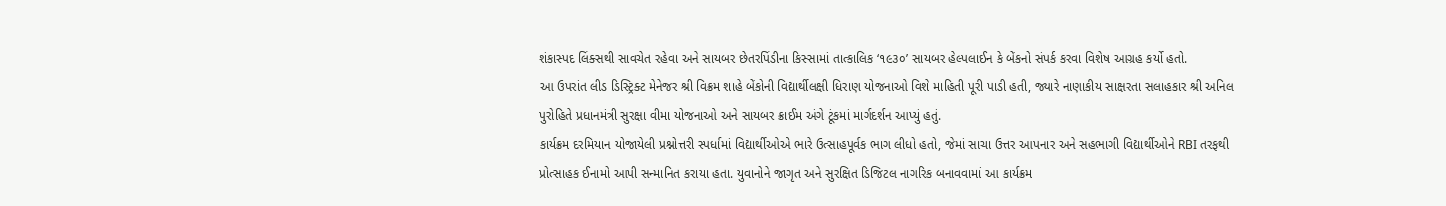શંકાસ્પદ લિંક્સથી સાવચેત રહેવા અને સાયબર છેતરપિંડીના કિસ્સામાં તાત્કાલિક ‘૧૯૩૦’ સાયબર હેલ્પલાઈન કે બેંકનો સંપર્ક કરવા વિશેષ આગ્રહ કર્યો હતો.
આ ઉપરાંત લીડ ડિસ્ટ્રિક્ટ મેનેજર શ્રી વિક્રમ શાહે બેંકોની વિદ્યાર્થીલક્ષી ધિરાણ યોજનાઓ વિશે માહિતી પૂરી પાડી હતી, જ્યારે નાણાકીય સાક્ષરતા સલાહકાર શ્રી અનિલ પુરોહિતે પ્રધાનમંત્રી સુરક્ષા વીમા યોજનાઓ અને સાયબર ક્રાઈમ અંગે ટૂંકમાં માર્ગદર્શન આપ્યું હતું.
કાર્યક્રમ દરમિયાન યોજાયેલી પ્રશ્નોત્તરી સ્પર્ધામાં વિદ્યાર્થીઓએ ભારે ઉત્સાહપૂર્વક ભાગ લીધો હતો, જેમાં સાચા ઉત્તર આપનાર અને સહભાગી વિદ્યાર્થીઓને RBI તરફથી પ્રોત્સાહક ઈનામો આપી સન્માનિત કરાયા હતા. યુવાનોને જાગૃત અને સુરક્ષિત ડિજિટલ નાગરિક બનાવવામાં આ કાર્યક્રમ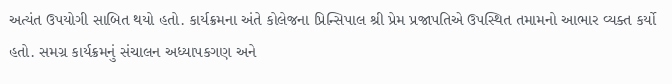અત્યંત ઉપયોગી સાબિત થયો હતો. કાર્યક્રમના અંતે કોલેજના પ્રિન્સિપાલ શ્રી પ્રેમ પ્રજાપતિએ ઉપસ્થિત તમામનો આભાર વ્યક્ત કર્યો હતો. સમગ્ર કાર્યક્રમનું સંચાલન અધ્યાપકગણ અને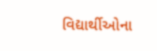વિદ્યાર્થીઓના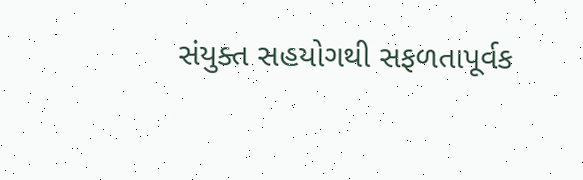સંયુક્ત સહયોગથી સફળતાપૂર્વક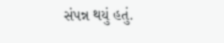સંપન્ન થયું હતું.